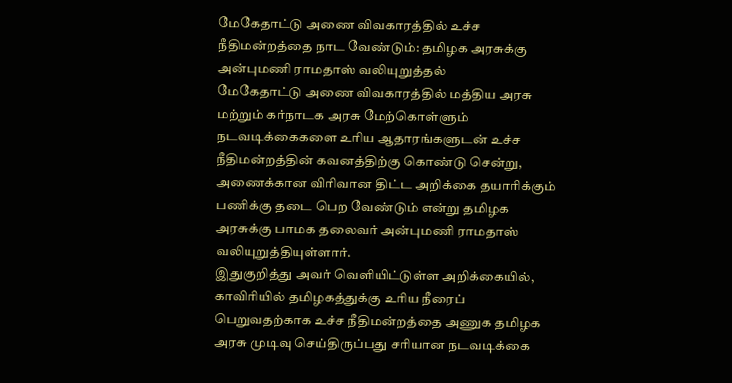மேகேதாட்டு அணை விவகாரத்தில் உச்ச நீதிமன்றத்தை நாட வேண்டும்: தமிழக அரசுக்கு அன்புமணி ராமதாஸ் வலியுறுத்தல்
மேகேதாட்டு அணை விவகாரத்தில் மத்திய அரசு மற்றும் கர்நாடக அரசு மேற்கொள்ளும் நடவடிக்கைகளை உரிய ஆதாரங்களுடன் உச்ச நீதிமன்றத்தின் கவனத்திற்கு கொண்டு சென்று, அணைக்கான விரிவான திட்ட அறிக்கை தயாரிக்கும் பணிக்கு தடை பெற வேண்டும் என்று தமிழக அரசுக்கு பாமக தலைவர் அன்புமணி ராமதாஸ் வலியுறுத்தியுள்ளார்.
இதுகுறித்து அவர் வெளியிட்டுள்ள அறிக்கையில், காவிரியில் தமிழகத்துக்கு உரிய நீரைப் பெறுவதற்காக உச்ச நீதிமன்றத்தை அணுக தமிழக அரசு முடிவு செய்திருப்பது சரியான நடவடிக்கை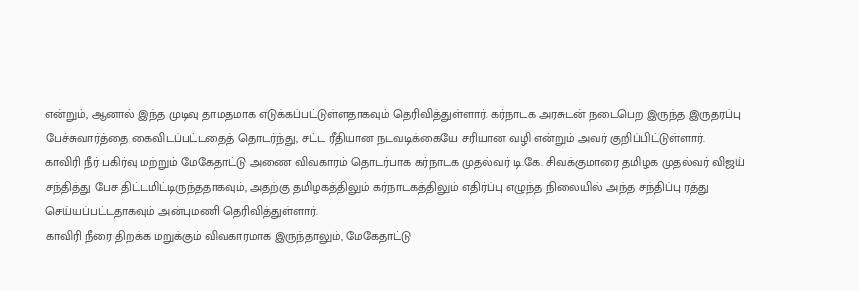என்றும், ஆனால் இந்த முடிவு தாமதமாக எடுக்கப்பட்டுள்ளதாகவும் தெரிவித்துள்ளார். கர்நாடக அரசுடன் நடைபெற இருந்த இருதரப்பு பேச்சுவார்த்தை கைவிடப்பட்டதைத் தொடர்ந்து, சட்ட ரீதியான நடவடிக்கையே சரியான வழி என்றும் அவர் குறிப்பிட்டுள்ளார்.
காவிரி நீர் பகிர்வு மற்றும் மேகேதாட்டு அணை விவகாரம் தொடர்பாக கர்நாடக முதல்வர் டி.கே. சிவக்குமாரை தமிழக முதல்வர் விஜய் சந்தித்து பேச திட்டமிட்டிருந்ததாகவும், அதற்கு தமிழகத்திலும் கர்நாடகத்திலும் எதிர்ப்பு எழுந்த நிலையில் அந்த சந்திப்பு ரத்து செய்யப்பட்டதாகவும் அன்புமணி தெரிவித்துள்ளார்.
காவிரி நீரை திறக்க மறுக்கும் விவகாரமாக இருந்தாலும், மேகேதாட்டு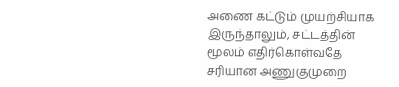அணை கட்டும் முயற்சியாக இருந்தாலும், சட்டத்தின் மூலம் எதிர்கொள்வதே சரியான அணுகுமுறை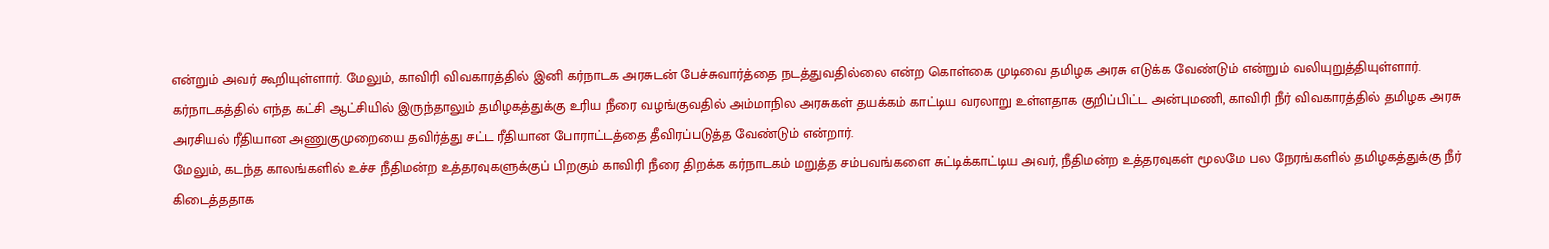என்றும் அவர் கூறியுள்ளார். மேலும், காவிரி விவகாரத்தில் இனி கர்நாடக அரசுடன் பேச்சுவார்த்தை நடத்துவதில்லை என்ற கொள்கை முடிவை தமிழக அரசு எடுக்க வேண்டும் என்றும் வலியுறுத்தியுள்ளார்.
கர்நாடகத்தில் எந்த கட்சி ஆட்சியில் இருந்தாலும் தமிழகத்துக்கு உரிய நீரை வழங்குவதில் அம்மாநில அரசுகள் தயக்கம் காட்டிய வரலாறு உள்ளதாக குறிப்பிட்ட அன்புமணி, காவிரி நீர் விவகாரத்தில் தமிழக அரசு அரசியல் ரீதியான அணுகுமுறையை தவிர்த்து சட்ட ரீதியான போராட்டத்தை தீவிரப்படுத்த வேண்டும் என்றார்.
மேலும், கடந்த காலங்களில் உச்ச நீதிமன்ற உத்தரவுகளுக்குப் பிறகும் காவிரி நீரை திறக்க கர்நாடகம் மறுத்த சம்பவங்களை சுட்டிக்காட்டிய அவர், நீதிமன்ற உத்தரவுகள் மூலமே பல நேரங்களில் தமிழகத்துக்கு நீர் கிடைத்ததாக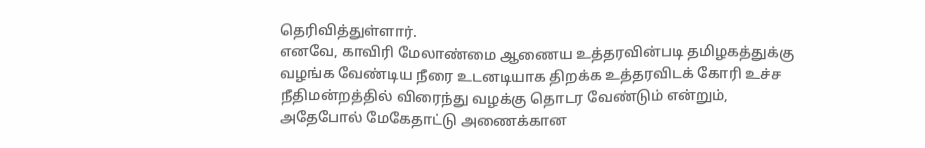தெரிவித்துள்ளார்.
எனவே, காவிரி மேலாண்மை ஆணைய உத்தரவின்படி தமிழகத்துக்கு வழங்க வேண்டிய நீரை உடனடியாக திறக்க உத்தரவிடக் கோரி உச்ச நீதிமன்றத்தில் விரைந்து வழக்கு தொடர வேண்டும் என்றும், அதேபோல் மேகேதாட்டு அணைக்கான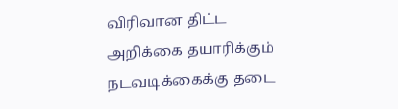விரிவான திட்ட அறிக்கை தயாரிக்கும் நடவடிக்கைக்கு தடை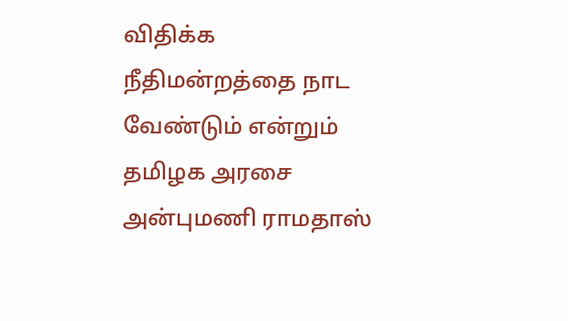விதிக்க நீதிமன்றத்தை நாட வேண்டும் என்றும் தமிழக அரசை அன்புமணி ராமதாஸ்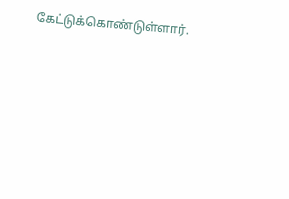கேட்டுக்கொண்டுள்ளார்.